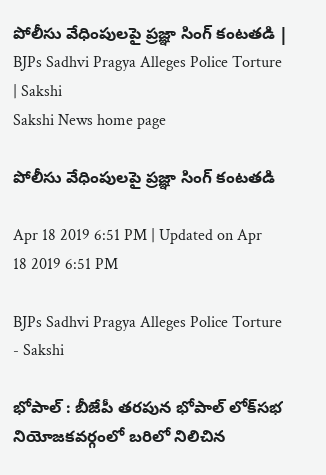పోలీసు వేధింపులపై ప్రజ్ఞా సింగ్‌ కంటతడి | BJPs Sadhvi Pragya Alleges Police Torture | Sakshi
Sakshi News home page

పోలీసు వేధింపులపై ప్రజ్ఞా సింగ్‌ కంటతడి

Apr 18 2019 6:51 PM | Updated on Apr 18 2019 6:51 PM

BJPs Sadhvi Pragya Alleges Police Torture - Sakshi

భోపాల్‌ : బీజేపీ తరపున భోపాల్‌ లోక్‌సభ నియోజకవర్గంలో బరిలో నిలిచిన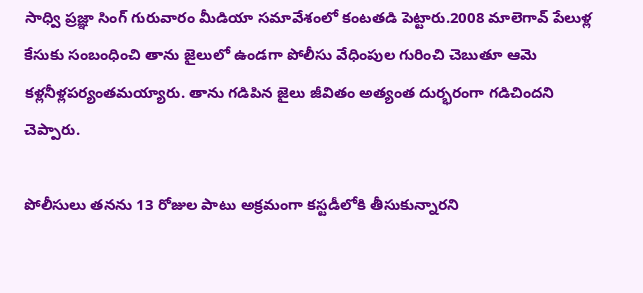సాధ్వి ప్రజ్ఞా సింగ్‌ గురువారం మీడియా సమావేశంలో కంటతడి పెట్టారు.2008 మాలెగావ్‌ పేలుళ్ల కేసుకు సంబంధించి తాను జైలులో ఉండగా పోలీసు వేధింపుల గురించి చెబుతూ ఆమె కళ్లనీళ్లపర్యంతమయ్యారు. తాను గడిపిన జైలు జీవితం అత్యంత దుర్భరంగా గడిచిందని చెప్పారు.

పోలీసులు తనను 13 రోజుల పాటు అక్రమంగా కస్టడీలోకి తీసుకున్నారని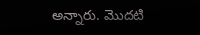అన్నారు. మొదటి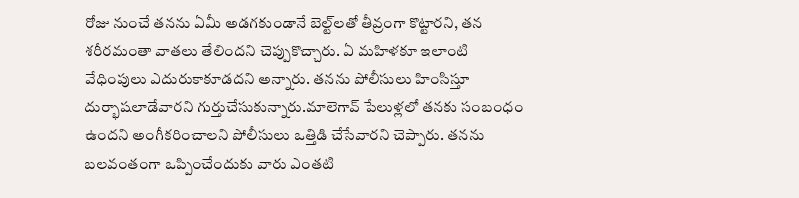రోజు నుంచే తనను ఏమీ అడగకుండానే బెల్ట్‌లతో తీవ్రంగా కొట్టారని, తన శరీరమంతా వాతలు తేలిందని చెప్పుకొచ్చారు. ఏ మహిళకూ ఇలాంటి వేధింపులు ఎదురుకాకూడదని అన్నారు. తనను పోలీసులు హింసిస్తూ దుర్భాషలాడేవారని గుర్తుచేసుకున్నారు.మాలెగావ్‌ పేలుళ్లలో తనకు సంబంధం ఉందని అంగీకరించాలని పోలీసులు ఒత్తిడి చేసేవారని చెప్పారు. తనను బలవంతంగా ఒప్పించేందుకు వారు ఎంతటి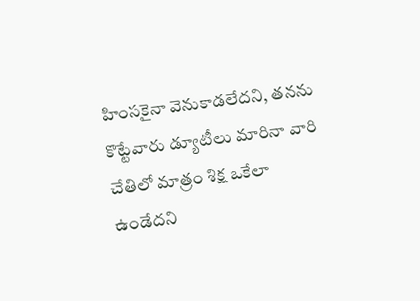హింసకైనా వెనుకాడలేదని, తనను కొట్టేవారు డ్యూటీలు మారినా వారి చేతిలో మాత్రం శిక్ష ఒకేలా ఉండేదని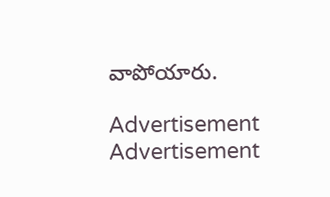వాపోయారు.

Advertisement
Advertisement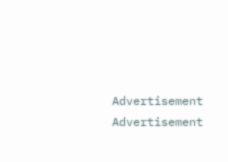Advertisement
Advertisement